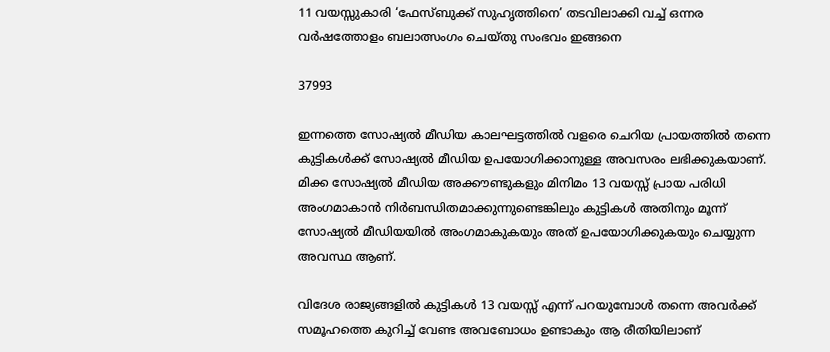11 വയസ്സുകാരി ‘ഫേസ്‌ബുക്ക് സുഹൃത്തിനെ’ തടവിലാക്കി വച്ച് ഒന്നര വർഷത്തോളം ബലാത്സംഗം ചെയ്തു സംഭവം ഇങ്ങനെ

37993

ഇന്നത്തെ സോഷ്യൽ മീഡിയ കാലഘട്ടത്തിൽ വളരെ ചെറിയ പ്രായത്തിൽ തന്നെ കുട്ടികൾക്ക് സോഷ്യൽ മീഡിയ ഉപയോഗിക്കാനുള്ള അവസരം ലഭിക്കുകയാണ്. മിക്ക സോഷ്യൽ മീഡിയ അക്കൗണ്ടുകളും മിനിമം 13 വയസ്സ് പ്രായ പരിധി അംഗമാകാൻ നിർബന്ധിതമാക്കുന്നുണ്ടെങ്കിലും കുട്ടികൾ അതിനും മൂന്ന് സോഷ്യൽ മീഡിയയിൽ അംഗമാകുകയും അത് ഉപയോഗിക്കുകയും ചെയ്യുന്ന അവസ്ഥ ആണ്.

വിദേശ രാജ്യങ്ങളിൽ കുട്ടികൾ 13 വയസ്സ് എന്ന് പറയുമ്പോൾ തന്നെ അവർക്ക് സമൂഹത്തെ കുറിച്ച് വേണ്ട അവബോധം ഉണ്ടാകും ആ രീതിയിലാണ്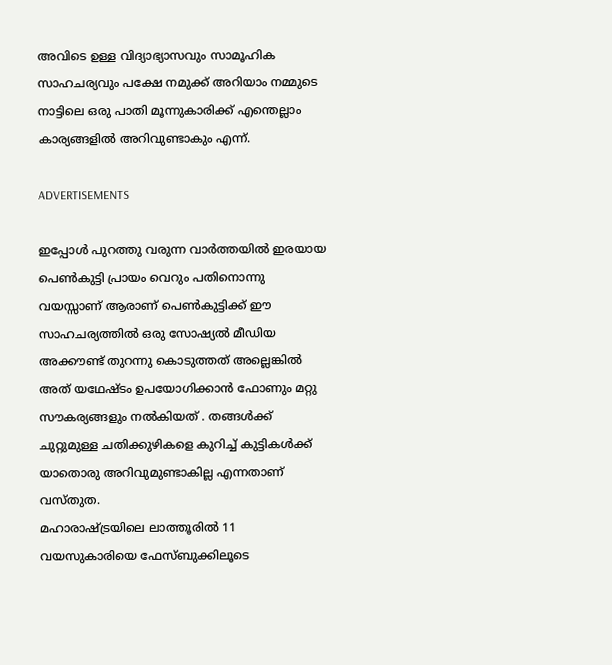അവിടെ ഉള്ള വിദ്യാഭ്യാസവും സാമൂഹിക സാഹചര്യവും പക്ഷേ നമുക്ക് അറിയാം നമ്മുടെ നാട്ടിലെ ഒരു പാതി മൂന്നുകാരിക്ക് എന്തെല്ലാം കാര്യങ്ങളിൽ അറിവുണ്ടാകും എന്ന്.

ADVERTISEMENTS

ഇപ്പോൾ പുറത്തു വരുന്ന വാർത്തയിൽ ഇരയായ പെൺകുട്ടി പ്രായം വെറും പതിനൊന്നു വയസ്സാണ് ആരാണ് പെൺകുട്ടിക്ക് ഈ സാഹചര്യത്തിൽ ഒരു സോഷ്യൽ മീഡിയ അക്കൗണ്ട് തുറന്നു കൊടുത്തത് അല്ലെങ്കിൽ അത് യഥേഷ്ടം ഉപയോഗിക്കാൻ ഫോണും മറ്റു സൗകര്യങ്ങളും നൽകിയത് . തങ്ങൾക്ക് ചുറ്റുമുള്ള ചതിക്കുഴികളെ കുറിച്ച് കുട്ടികൾക്ക് യാതൊരു അറിവുമുണ്ടാകില്ല എന്നതാണ് വസ്തുത.
മഹാരാഷ്ട്രയിലെ ലാത്തൂരിൽ 11 വയസുകാരിയെ ഫേസ്ബുക്കിലൂടെ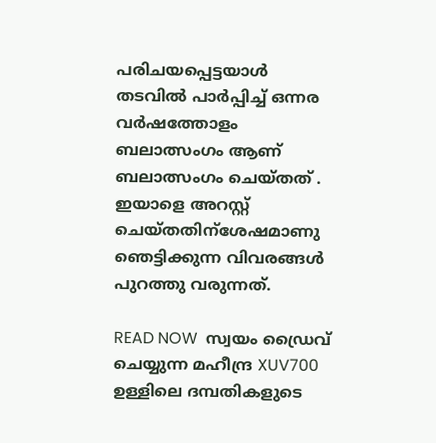പരിചയപ്പെട്ടയാൾ തടവിൽ പാർപ്പിച്ച് ഒന്നര വർഷത്തോളം ബലാത്സംഗം ആണ് ബലാത്സംഗം ചെയ്തത് . ഇയാളെ അറസ്റ്റ് ചെയ്തതിന്ശേഷമാണു ഞെട്ടിക്കുന്ന വിവരങ്ങൾ പുറത്തു വരുന്നത്.

READ NOW  സ്വയം ഡ്രൈവ് ചെയ്യുന്ന മഹീന്ദ്ര XUV700 ഉള്ളിലെ ദമ്പതികളുടെ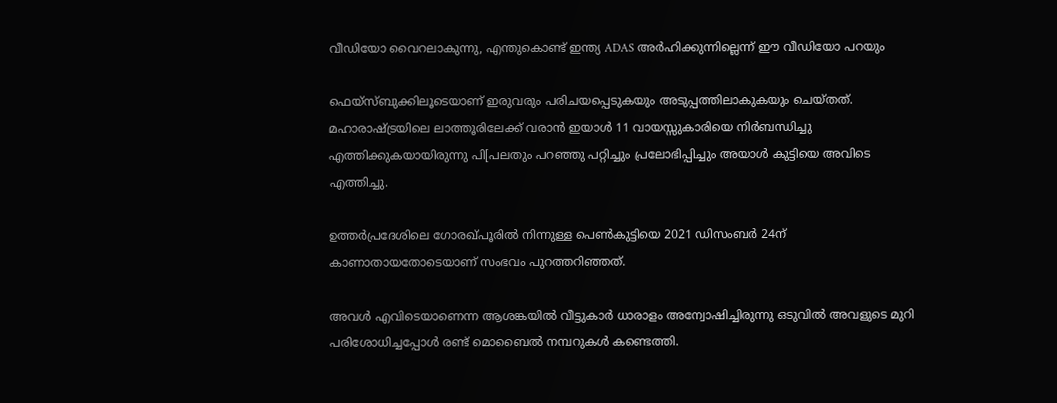വീഡിയോ വൈറലാകുന്നു, എന്തുകൊണ്ട് ഇന്ത്യ ADAS അർഹിക്കുന്നില്ലെന്ന് ഈ വീഡിയോ പറയും

ഫെയ്‌സ്ബുക്കിലൂടെയാണ് ഇരുവരും പരിചയപ്പെടുകയും അടുപ്പത്തിലാകുകയും ചെയ്തത്. മഹാരാഷ്ട്രയിലെ ലാത്തൂരിലേക്ക് വരാൻ ഇയാൾ 11 വായസ്സുകാരിയെ നിർബന്ധിച്ചു എത്തിക്കുകയായിരുന്നു പി[പലതും പറഞ്ഞു പറ്റിച്ചും പ്രലോഭിപ്പിച്ചും അയാൾ കുട്ടിയെ അവിടെ എത്തിച്ചു.

ഉത്തർപ്രദേശിലെ ഗോരഖ്പൂരിൽ നിന്നുള്ള പെൺകുട്ടിയെ 2021 ഡിസംബർ 24ന് കാണാതായതോടെയാണ് സംഭവം പുറത്തറിഞ്ഞത്.

അവൾ എവിടെയാണെന്ന ആശങ്കയിൽ വീട്ടുകാർ ധാരാളം അന്വോഷിച്ചിരുന്നു ഒടുവിൽ അവളുടെ മുറി പരിശോധിച്ചപ്പോൾ രണ്ട് മൊബൈൽ നമ്പറുകൾ കണ്ടെത്തി.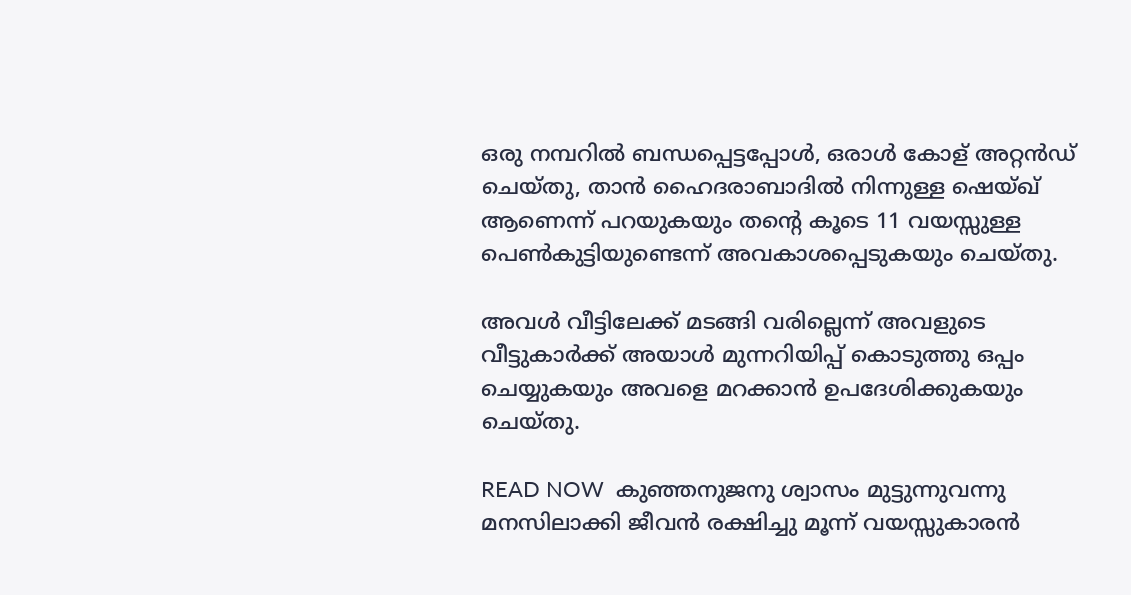ഒരു നമ്പറിൽ ബന്ധപ്പെട്ടപ്പോൾ, ഒരാൾ കോള് അറ്റൻഡ് ചെയ്തു, താൻ ഹൈദരാബാദിൽ നിന്നുള്ള ഷെയ്ഖ് ആണെന്ന് പറയുകയും തന്റെ കൂടെ 11 വയസ്സുള്ള പെൺകുട്ടിയുണ്ടെന്ന് അവകാശപ്പെടുകയും ചെയ്തു.

അവൾ വീട്ടിലേക്ക് മടങ്ങി വരില്ലെന്ന് അവളുടെ വീട്ടുകാർക്ക് അയാൾ മുന്നറിയിപ്പ് കൊടുത്തു ഒപ്പം ചെയ്യുകയും അവളെ മറക്കാൻ ഉപദേശിക്കുകയും ചെയ്തു.

READ NOW  കുഞ്ഞനുജനു ശ്വാസം മുട്ടുന്നുവന്നു മനസിലാക്കി ജീവൻ രക്ഷിച്ചു മൂന്ന് വയസ്സുകാരൻ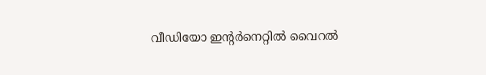വീഡിയോ ഇന്റർനെറ്റിൽ വൈറൽ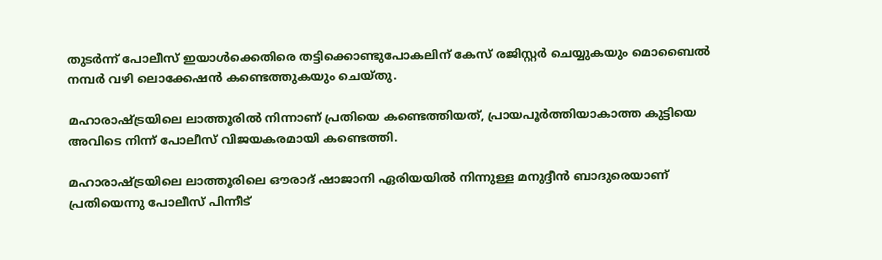തുടർന്ന് പോലീസ് ഇയാൾക്കെതിരെ തട്ടിക്കൊണ്ടുപോകലിന് കേസ് രജിസ്റ്റർ ചെയ്യുകയും മൊബൈൽ നമ്പർ വഴി ലൊക്കേഷൻ കണ്ടെത്തുകയും ചെയ്തു.

മഹാരാഷ്ട്രയിലെ ലാത്തൂരിൽ നിന്നാണ് പ്രതിയെ കണ്ടെത്തിയത്, പ്രായപൂർത്തിയാകാത്ത കുട്ടിയെ അവിടെ നിന്ന് പോലീസ് വിജയകരമായി കണ്ടെത്തി.

മഹാരാഷ്ട്രയിലെ ലാത്തൂരിലെ ഔരാദ് ഷാജാനി ഏരിയയിൽ നിന്നുള്ള മനുദ്ദീൻ ബാദുരെയാണ് പ്രതിയെന്നു പോലീസ് പിന്നീട്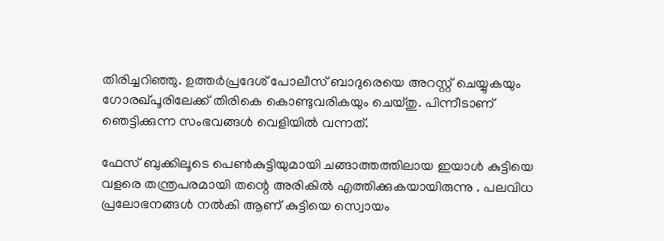തിരിച്ചറിഞ്ഞു. ഉത്തർപ്രദേശ് പോലീസ് ബാദുരെയെ അറസ്റ്റ് ചെയ്യുകയും ഗോരഖ്പൂരിലേക്ക് തിരികെ കൊണ്ടുവരികയും ചെയ്തു. പിന്നീടാണ് ഞെട്ടിക്കുന്ന സംഭവങ്ങൾ വെളിയിൽ വന്നത്.

ഫേസ് ബുക്കിലൂടെ പെൺകുട്ടിയുമായി ചങ്ങാത്തത്തിലായ ഇയാൾ കുട്ടിയെ വളരെ തന്ത്രപരമായി തന്റെ അരികിൽ എത്തിക്കുകയായിരുന്നു . പലവിധ പ്രലോഭനങ്ങൾ നൽകി ആണ് കുട്ടിയെ സ്വൊയം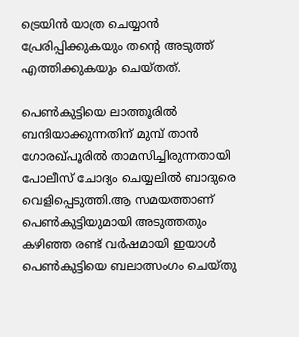ട്രെയിൻ യാത്ര ചെയ്യാൻ പ്രേരിപ്പിക്കുകയും തന്റെ അടുത്ത് എത്തിക്കുകയും ചെയ്തത്.

പെൺകുട്ടിയെ ലാത്തൂരിൽ ബന്ദിയാക്കുന്നതിന് മുമ്പ് താൻ ഗോരഖ്പൂരിൽ താമസിച്ചിരുന്നതായി പോലീസ് ചോദ്യം ചെയ്യലിൽ ബാദുരെ വെളിപ്പെടുത്തി.ആ സമയത്താണ് പെൺകുട്ടിയുമായി അടുത്തതും കഴിഞ്ഞ രണ്ട് വർഷമായി ഇയാൾ പെൺകുട്ടിയെ ബലാത്സംഗം ചെയ്തു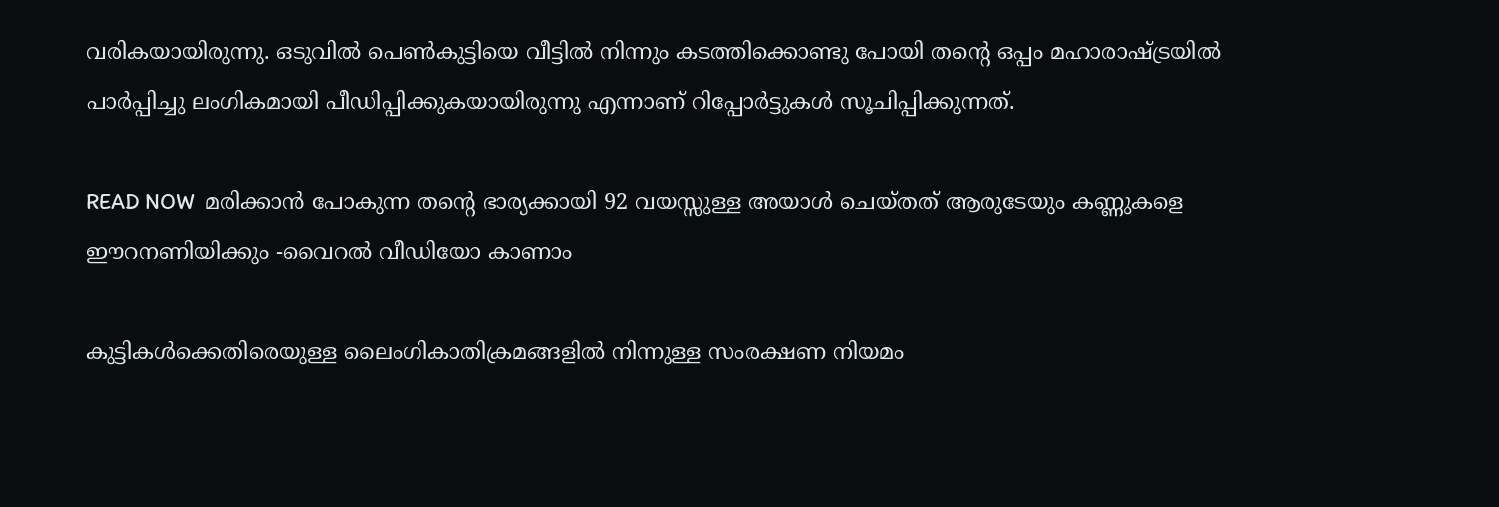വരികയായിരുന്നു. ഒടുവിൽ പെൺകുട്ടിയെ വീട്ടിൽ നിന്നും കടത്തിക്കൊണ്ടു പോയി തന്റെ ഒപ്പം മഹാരാഷ്ട്രയിൽ പാർപ്പിച്ചു ലംഗികമായി പീഡിപ്പിക്കുകയായിരുന്നു എന്നാണ് റിപ്പോർട്ടുകൾ സൂചിപ്പിക്കുന്നത്.

READ NOW  മരിക്കാൻ പോകുന്ന തന്റെ ഭാര്യക്കായി 92 വയസ്സുള്ള അയാൾ ചെയ്തത് ആരുടേയും കണ്ണുകളെ ഈറനണിയിക്കും -വൈറൽ വീഡിയോ കാണാം

കുട്ടികൾക്കെതിരെയുള്ള ലൈംഗികാതിക്രമങ്ങളിൽ നിന്നുള്ള സംരക്ഷണ നിയമം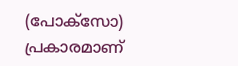(പോക്‌സോ) പ്രകാരമാണ്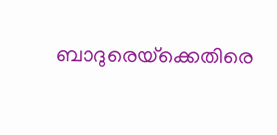ബാദുരെയ്‌ക്കെതിരെ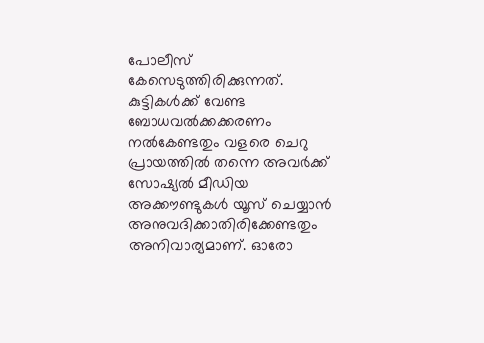പോലീസ് കേസെടുത്തിരിക്കുന്നത്. കുട്ടികൾക്ക് വേണ്ട ബോധവൽക്കക്കരണം നൽകേണ്ടതും വളരെ ചെറു പ്രായത്തിൽ തന്നെ അവർക്ക് സോഷ്യൽ മീഡിയ അക്കൗണ്ടുകൾ യൂസ് ചെയ്യാൻ അനുവദിക്കാതിരിക്കേണ്ടതും അനിവാര്യമാണ്. ഓരോ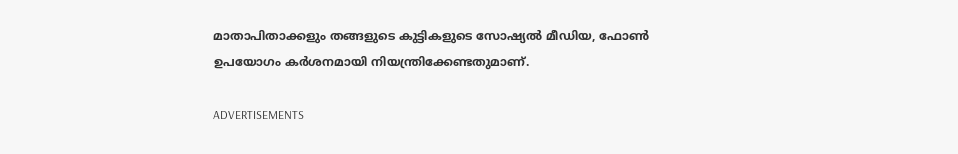മാതാപിതാക്കളും തങ്ങളുടെ കുട്ടികളുടെ സോഷ്യൽ മീഡിയ, ഫോൺ ഉപയോഗം കർശനമായി നിയന്ത്രിക്കേണ്ടതുമാണ്.

ADVERTISEMENTS